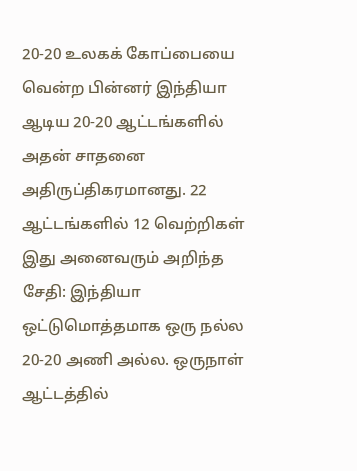20-20 உலகக் கோப்பையை வென்ற பின்னர் இந்தியா ஆடிய 20-20 ஆட்டங்களில் அதன் சாதனை அதிருப்திகரமானது. 22 ஆட்டங்களில் 12 வெற்றிகள் இது அனைவரும் அறிந்த சேதி: இந்தியா ஒட்டுமொத்தமாக ஒரு நல்ல 20-20 அணி அல்ல. ஒருநாள் ஆட்டத்தில்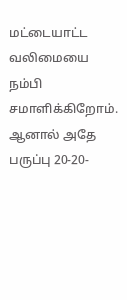மட்டையாட்ட வலிமையை நம்பி சமாளிக்கிறோம். ஆனால் அதே பருப்பு 20-20-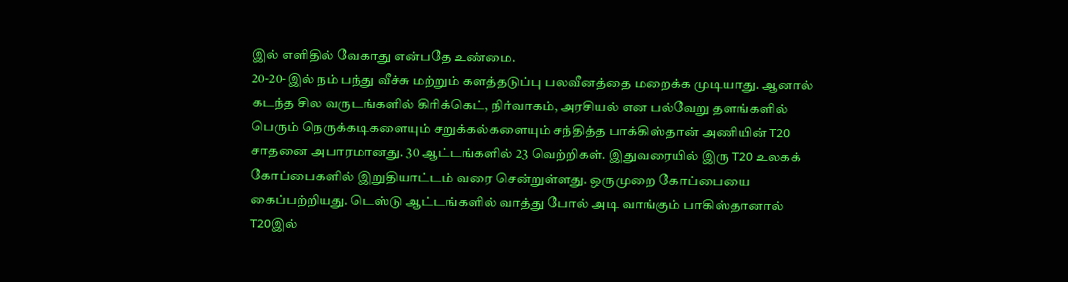இல் எளிதில் வேகாது என்பதே உண்மை.
20-20-இல் நம் பந்து வீச்சு மற்றும் களத்தடுப்பு பலவீனத்தை மறைக்க முடியாது. ஆனால் கடந்த சில வருடங்களில் கிரிக்கெட், நிர்வாகம், அரசியல் என பல்வேறு தளங்களில் பெரும் நெருக்கடிகளையும் சறுக்கல்களையும் சந்தித்த பாக்கிஸ்தான் அணியின் T20 சாதனை அபாரமானது. 30 ஆட்டங்களில் 23 வெற்றிகள். இதுவரையில் இரு T20 உலகக் கோப்பைகளில் இறுதியாட்டம் வரை சென்றுள்ளது. ஒருமுறை கோப்பையை கைப்பற்றியது. டெஸ்டு ஆட்டங்களில் வாத்து போல் அடி வாங்கும் பாகிஸ்தானால் T20இல்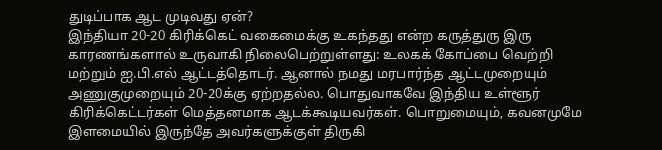துடிப்பாக ஆட முடிவது ஏன்?
இந்தியா 20-20 கிரிக்கெட் வகைமைக்கு உகந்தது என்ற கருத்துரு இரு காரணங்களால் உருவாகி நிலைபெற்றுள்ளது: உலகக் கோப்பை வெற்றி மற்றும் ஐ.பி.எல் ஆட்டத்தொடர். ஆனால் நமது மரபார்ந்த ஆட்டமுறையும் அணுகுமுறையும் 20-20க்கு ஏற்றதல்ல. பொதுவாகவே இந்திய உள்ளூர் கிரிக்கெட்டர்கள் மெத்தனமாக ஆடக்கூடியவர்கள். பொறுமையும், கவனமுமே இளமையில் இருந்தே அவர்களுக்குள் திருகி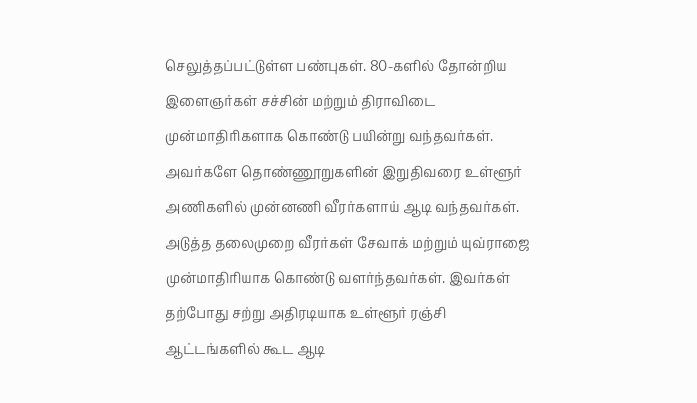செலுத்தப்பட்டுள்ள பண்புகள். 80-களில் தோன்றிய இளைஞர்கள் சச்சின் மற்றும் திராவிடை முன்மாதிரிகளாக கொண்டு பயின்று வந்தவர்கள். அவர்களே தொண்ணூறுகளின் இறுதிவரை உள்ளூர் அணிகளில் முன்னணி வீரர்களாய் ஆடி வந்தவர்கள். அடுத்த தலைமுறை வீரர்கள் சேவாக் மற்றும் யுவ்ராஜை முன்மாதிரியாக கொண்டு வளர்ந்தவர்கள். இவர்கள் தற்போது சற்று அதிரடியாக உள்ளூர் ரஞ்சி ஆட்டங்களில் கூட ஆடி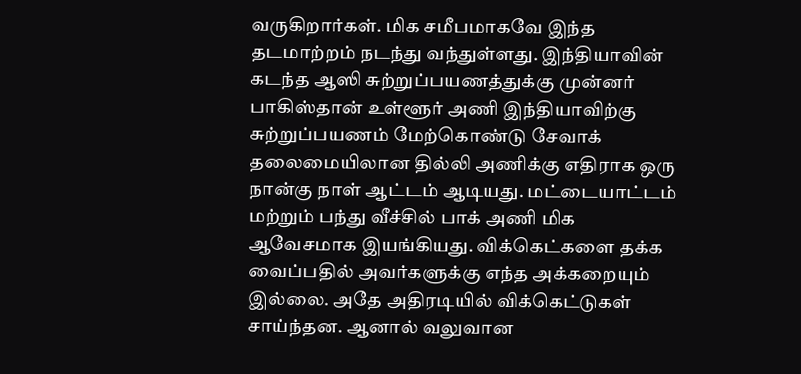வருகிறார்கள். மிக சமீபமாகவே இந்த தடமாற்றம் நடந்து வந்துள்ளது. இந்தியாவின் கடந்த ஆஸி சுற்றுப்பயணத்துக்கு முன்னர் பாகிஸ்தான் உள்ளூர் அணி இந்தியாவிற்கு சுற்றுப்பயணம் மேற்கொண்டு சேவாக் தலைமையிலான தில்லி அணிக்கு எதிராக ஒரு நான்கு நாள் ஆட்டம் ஆடியது. மட்டையாட்டம் மற்றும் பந்து வீச்சில் பாக் அணி மிக ஆவேசமாக இயங்கியது. விக்கெட்களை தக்க வைப்பதில் அவர்களுக்கு எந்த அக்கறையும் இல்லை. அதே அதிரடியில் விக்கெட்டுகள் சாய்ந்தன. ஆனால் வலுவான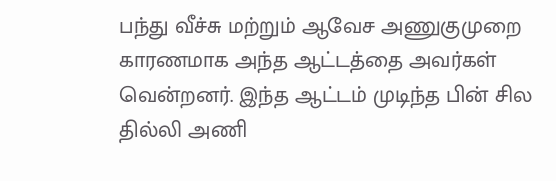பந்து வீச்சு மற்றும் ஆவேச அணுகுமுறை காரணமாக அந்த ஆட்டத்தை அவர்கள் வென்றனர். இந்த ஆட்டம் முடிந்த பின் சில தில்லி அணி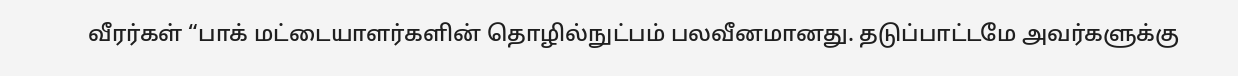வீரர்கள் “பாக் மட்டையாளர்களின் தொழில்நுட்பம் பலவீனமானது. தடுப்பாட்டமே அவர்களுக்கு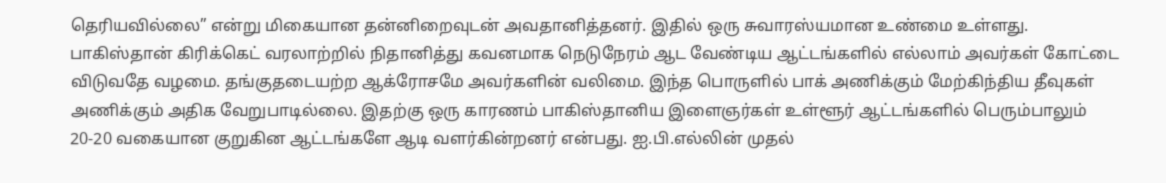தெரியவில்லை” என்று மிகையான தன்னிறைவுடன் அவதானித்தனர். இதில் ஒரு சுவாரஸ்யமான உண்மை உள்ளது.
பாகிஸ்தான் கிரிக்கெட் வரலாற்றில் நிதானித்து கவனமாக நெடுநேரம் ஆட வேண்டிய ஆட்டங்களில் எல்லாம் அவர்கள் கோட்டை விடுவதே வழமை. தங்குதடையற்ற ஆக்ரோசமே அவர்களின் வலிமை. இந்த பொருளில் பாக் அணிக்கும் மேற்கிந்திய தீவுகள் அணிக்கும் அதிக வேறுபாடில்லை. இதற்கு ஒரு காரணம் பாகிஸ்தானிய இளைஞர்கள் உள்ளூர் ஆட்டங்களில் பெரும்பாலும் 20-20 வகையான குறுகின ஆட்டங்களே ஆடி வளர்கின்றனர் என்பது. ஐ.பி.எல்லின் முதல்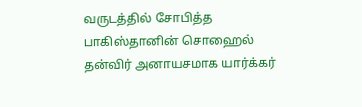வருடத்தில் சோபித்த பாகிஸ்தானின் சொஹைல் தன்விர் அனாயசமாக யார்க்கர்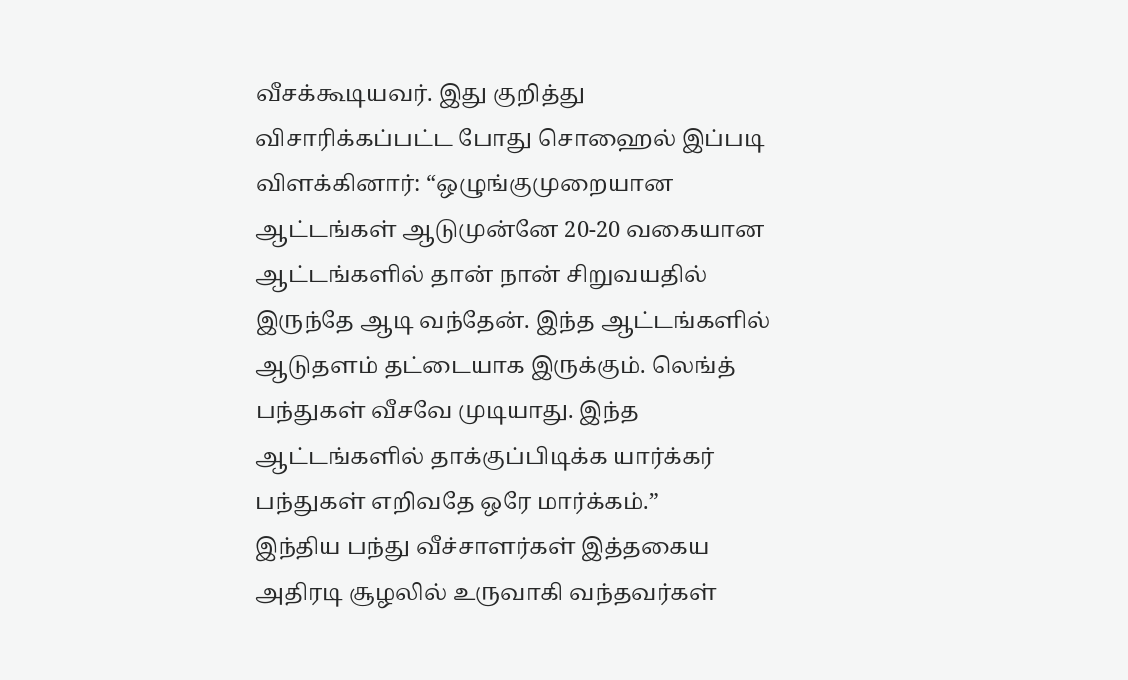வீசக்கூடியவர். இது குறித்து விசாரிக்கப்பட்ட போது சொஹைல் இப்படி விளக்கினார்: “ஒழுங்குமுறையான ஆட்டங்கள் ஆடுமுன்னே 20-20 வகையான ஆட்டங்களில் தான் நான் சிறுவயதில் இருந்தே ஆடி வந்தேன். இந்த ஆட்டங்களில் ஆடுதளம் தட்டையாக இருக்கும். லெங்த் பந்துகள் வீசவே முடியாது. இந்த ஆட்டங்களில் தாக்குப்பிடிக்க யார்க்கர் பந்துகள் எறிவதே ஒரே மார்க்கம்.”
இந்திய பந்து வீச்சாளர்கள் இத்தகைய அதிரடி சூழலில் உருவாகி வந்தவர்கள்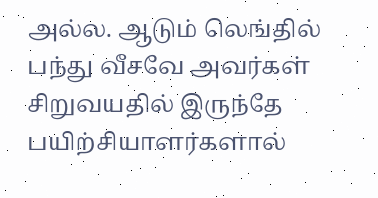அல்ல. ஆடும் லெங்தில் பந்து வீசவே அவர்கள் சிறுவயதில் இருந்தே பயிற்சியாளர்களால்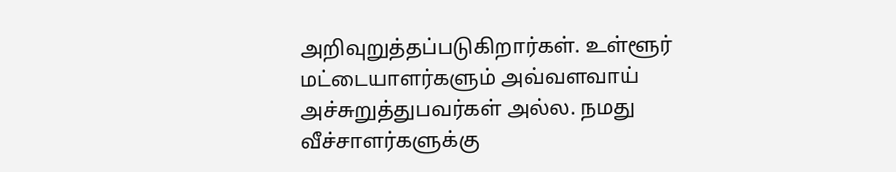அறிவுறுத்தப்படுகிறார்கள். உள்ளூர் மட்டையாளர்களும் அவ்வளவாய் அச்சுறுத்துபவர்கள் அல்ல. நமது வீச்சாளர்களுக்கு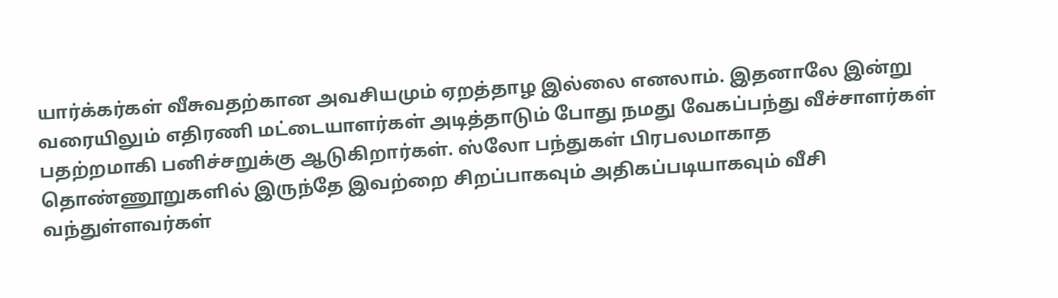யார்க்கர்கள் வீசுவதற்கான அவசியமும் ஏறத்தாழ இல்லை எனலாம். இதனாலே இன்று வரையிலும் எதிரணி மட்டையாளர்கள் அடித்தாடும் போது நமது வேகப்பந்து வீச்சாளர்கள் பதற்றமாகி பனிச்சறுக்கு ஆடுகிறார்கள். ஸ்லோ பந்துகள் பிரபலமாகாத தொண்ணூறுகளில் இருந்தே இவற்றை சிறப்பாகவும் அதிகப்படியாகவும் வீசி வந்துள்ளவர்கள்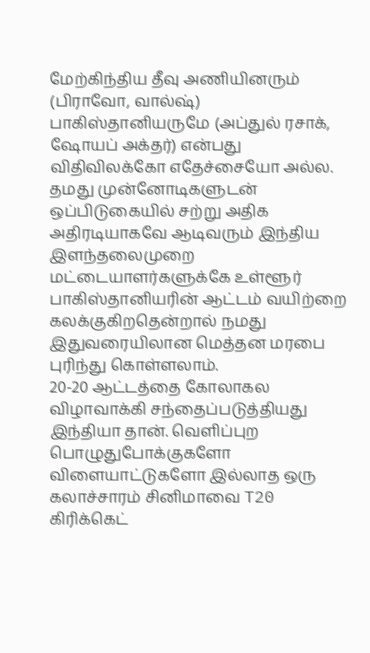மேற்கிந்திய தீவு அணியினரும் (பிராவோ, வால்ஷ்) பாகிஸ்தானியருமே (அப்துல் ரசாக், ஷோயப் அக்தர்) என்பது விதிவிலக்கோ எதேச்சையோ அல்ல. தமது முன்னோடிகளுடன் ஒப்பிடுகையில் சற்று அதிக அதிரடியாகவே ஆடிவரும் இந்திய இளந்தலைமுறை மட்டையாளர்களுக்கே உள்ளூர் பாகிஸ்தானியரின் ஆட்டம் வயிற்றை கலக்குகிறதென்றால் நமது இதுவரையிலான மெத்தன மரபை புரிந்து கொள்ளலாம்.
20-20 ஆட்டத்தை கோலாகல விழாவாக்கி சந்தைப்படுத்தியது இந்தியா தான். வெளிப்புற பொழுதுபோக்குகளோ விளையாட்டுகளோ இல்லாத ஒரு கலாச்சாரம் சினிமாவை T20 கிரிக்கெட்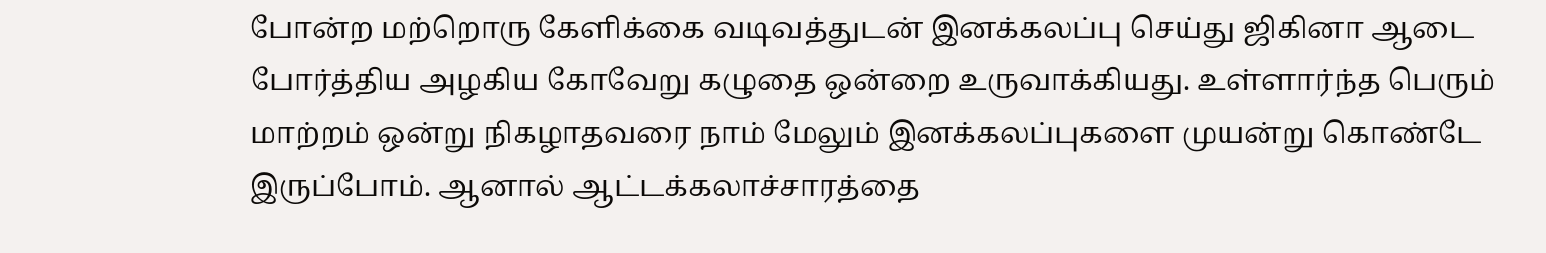போன்ற மற்றொரு கேளிக்கை வடிவத்துடன் இனக்கலப்பு செய்து ஜிகினா ஆடை போர்த்திய அழகிய கோவேறு கழுதை ஒன்றை உருவாக்கியது. உள்ளார்ந்த பெரும் மாற்றம் ஒன்று நிகழாதவரை நாம் மேலும் இனக்கலப்புகளை முயன்று கொண்டே இருப்போம். ஆனால் ஆட்டக்கலாச்சாரத்தை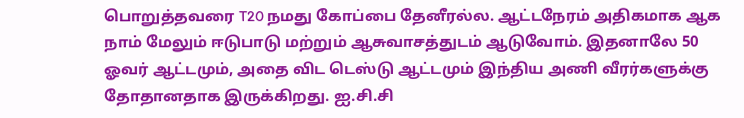பொறுத்தவரை T20 நமது கோப்பை தேனீரல்ல. ஆட்டநேரம் அதிகமாக ஆக நாம் மேலும் ஈடுபாடு மற்றும் ஆசுவாசத்துடம் ஆடுவோம். இதனாலே 50 ஓவர் ஆட்டமும், அதை விட டெஸ்டு ஆட்டமும் இந்திய அணி வீரர்களுக்கு தோதானதாக இருக்கிறது. ஐ.சி.சி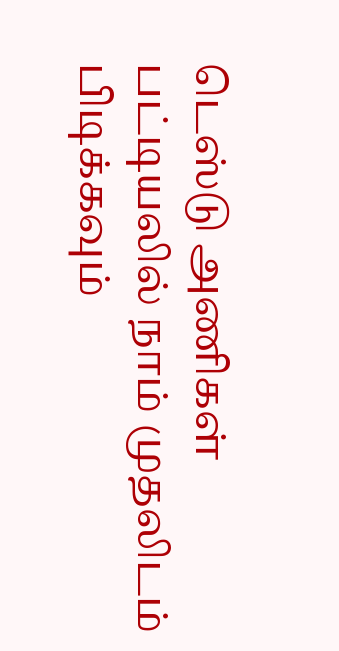டெஸ்டு அணிகள் பட்டியலில் நாம் முதலிடம் பிடிக்கவும்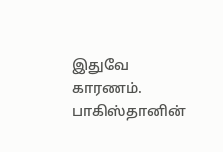இதுவே காரணம். பாகிஸ்தானின்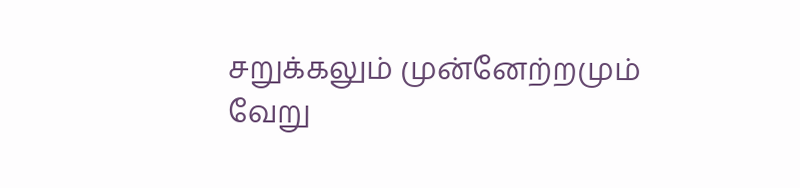சறுக்கலும் முன்னேற்றமும் வேறு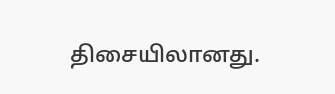திசையிலானது.